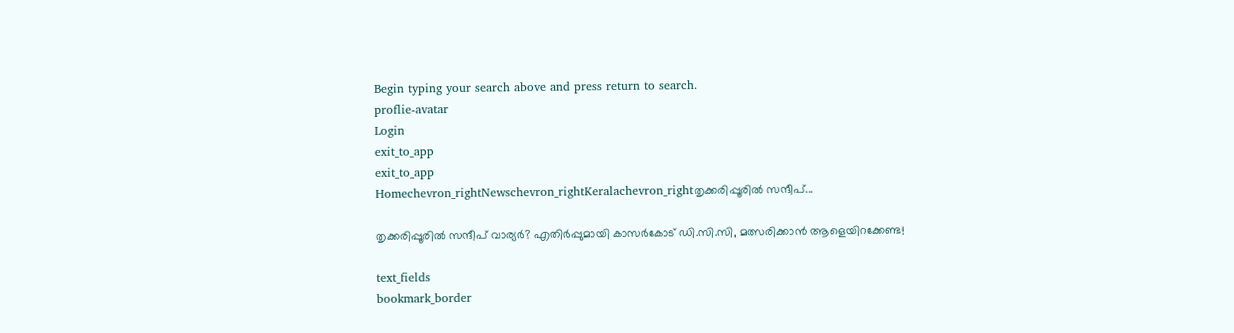Begin typing your search above and press return to search.
proflie-avatar
Login
exit_to_app
exit_to_app
Homechevron_rightNewschevron_rightKeralachevron_rightതൃക്കരിപ്പൂരിൽ സന്ദീപ്...

തൃക്കരിപ്പൂരിൽ സന്ദീപ് വാര്യർ? എതിർപ്പുമായി കാസർകോട് ഡി.സി.സി, മത്സരിക്കാൻ ആളെയിറക്കേണ്ട!

text_fields
bookmark_border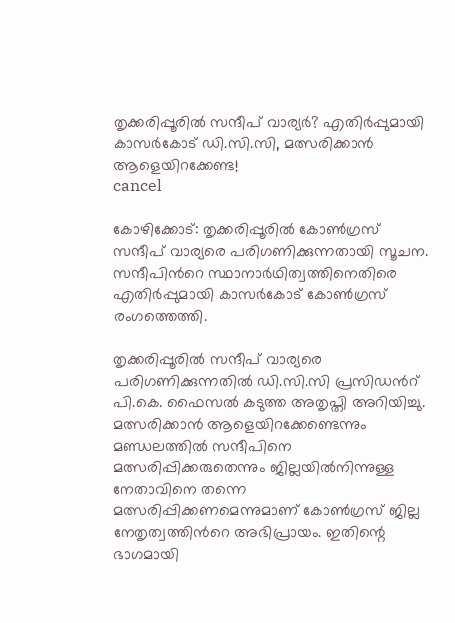തൃക്കരിപ്പൂരിൽ സന്ദീപ് വാര്യർ? എതിർപ്പുമായി കാസർകോട് ഡി.സി.സി, മത്സരിക്കാൻ ആളെയിറക്കേണ്ട!
cancel

കോഴിക്കോട്: തൃക്കരിപ്പൂരിൽ കോൺഗ്രസ് സന്ദീപ് വാര്യരെ പരിഗണിക്കുന്നതായി സൂചന. സന്ദീപിന്‍റെ സ്ഥാനാർഥിത്വത്തിനെതിരെ എതിർപ്പുമായി കാസർകോട് കോൺഗ്രസ് രംഗത്തെത്തി.

തൃക്കരിപ്പൂരില്‍ സന്ദീപ് വാര്യരെ പരിഗണിക്കുന്നതിൽ ഡി.സി.സി പ്രസിഡന്‍റ് പി.കെ. ഫൈസൽ കടുത്ത അതൃപ്തി അറിയിച്ചു. മത്സരിക്കാൻ ആളെയിറക്കേണ്ടെന്നും മണ്ഡലത്തിൽ സന്ദീപിനെ മത്സരിപ്പിക്കരുതെന്നും ജില്ലയിൽനിന്നുള്ള നേതാവിനെ തന്നെ മത്സരിപ്പിക്കണമെന്നുമാണ് കോൺഗ്രസ് ജില്ല നേതൃത്വത്തിന്‍റെ അഭിപ്രായം. ഇതിന്റെ ഭാഗമായി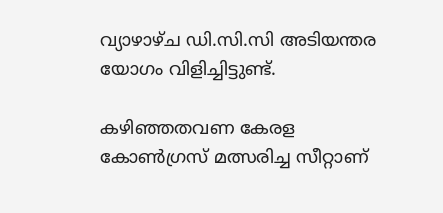വ്യാഴാഴ്ച ഡി.സി.സി അടിയന്തര യോഗം വിളിച്ചിട്ടുണ്ട്.

കഴിഞ്ഞതവണ കേരള കോൺഗ്രസ് മത്സരിച്ച സീറ്റാണ്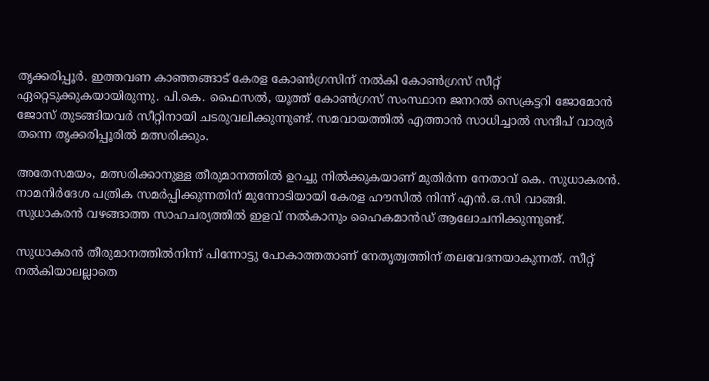തൃക്കരിപ്പൂർ. ഇത്തവണ കാഞ്ഞങ്ങാട് കേരള കോൺഗ്രസിന് നൽകി കോൺഗ്രസ് സീറ്റ് ഏറ്റെടുക്കുകയായിരുന്നു. പി.കെ. ഫൈസൽ, യൂത്ത് കോൺഗ്രസ് സംസ്ഥാന ജനറൽ സെക്രട്ടറി ജോമോൻ ജോസ് തുടങ്ങിയവർ സീറ്റിനായി ചടരുവലിക്കുന്നുണ്ട്. സമവായത്തിൽ എത്താൻ സാധിച്ചാൽ സന്ദീപ് വാര്യർ തന്നെ തൃക്കരിപ്പൂരിൽ മത്സരിക്കും.

അതേസമയം, മത്സരിക്കാനുള്ള തീരുമാനത്തിൽ ഉറച്ചു നിൽക്കുകയാണ് മുതിർന്ന നേതാവ് കെ. സുധാകരൻ. നാമനിർദേശ പത്രിക സമർപ്പിക്കുന്നതിന് മുന്നോടിയായി കേരള ഹൗസിൽ നിന്ന് എൻ.ഒ.സി വാങ്ങി. സുധാകരൻ വഴങ്ങാത്ത സാഹചര്യത്തിൽ ഇളവ് നൽകാനും ഹൈകമാൻഡ് ആലോചനിക്കുന്നുണ്ട്.

സുധാകരൻ തീരുമാനത്തില്‍നിന്ന് പിന്നോട്ടു പോകാത്തതാണ് നേതൃത്വത്തിന് തലവേദനയാകുന്നത്. സീറ്റ് നല്‍കിയാലല്ലാതെ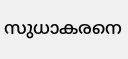സുധാകരനെ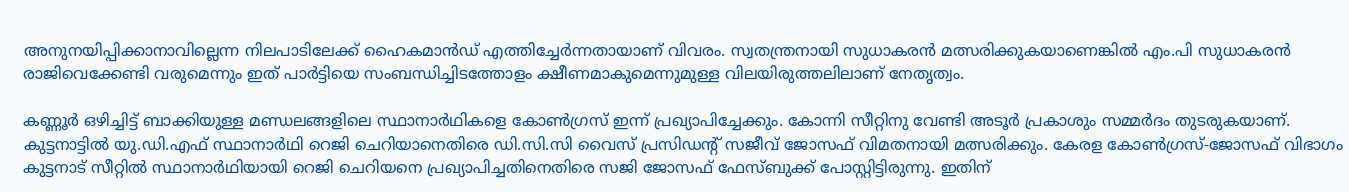അനുനയിപ്പിക്കാനാവില്ലെന്ന നിലപാടിലേക്ക് ഹൈകമാന്‍ഡ് എത്തിച്ചേര്‍ന്നതായാണ് വിവരം. സ്വതന്ത്രനായി സുധാകരന്‍ മത്സരിക്കുകയാണെങ്കില്‍ എം.പി സുധാകരന്‍ രാജിവെക്കേണ്ടി വരുമെന്നും ഇത് പാര്‍ട്ടിയെ സംബന്ധിച്ചിടത്തോളം ക്ഷീണമാകുമെന്നുമുള്ള വിലയിരുത്തലിലാണ് നേതൃത്വം.

കണ്ണൂർ ഒഴിച്ചിട്ട് ബാക്കിയുള്ള മണ്ഡലങ്ങളിലെ സ്ഥാനാർഥികളെ കോൺഗ്രസ് ഇന്ന് പ്രഖ്യാപിച്ചേക്കും. കോന്നി സീറ്റിനു വേണ്ടി അടൂർ പ്രകാശും സമ്മർദം തുടരുകയാണ്. കുട്ടനാട്ടിൽ യു.ഡി.എഫ് സ്ഥാനാർഥി റെജി ചെറിയാനെതിരെ ഡി.സി.സി വൈസ് പ്രസിഡന്‍റ് സജീവ് ജോസഫ് വിമതനായി മത്സരിക്കും. കേരള കോൺഗ്രസ്-ജോസഫ് വിഭാഗം കുട്ടനാട് സീറ്റിൽ സ്ഥാനാർഥിയായി റെജി ചെറിയനെ പ്രഖ്യാപിച്ചതിനെതിരെ സജി ജോസഫ് ഫേസ്ബുക്ക് പോസ്റ്റിട്ടിരുന്നു. ഇതിന്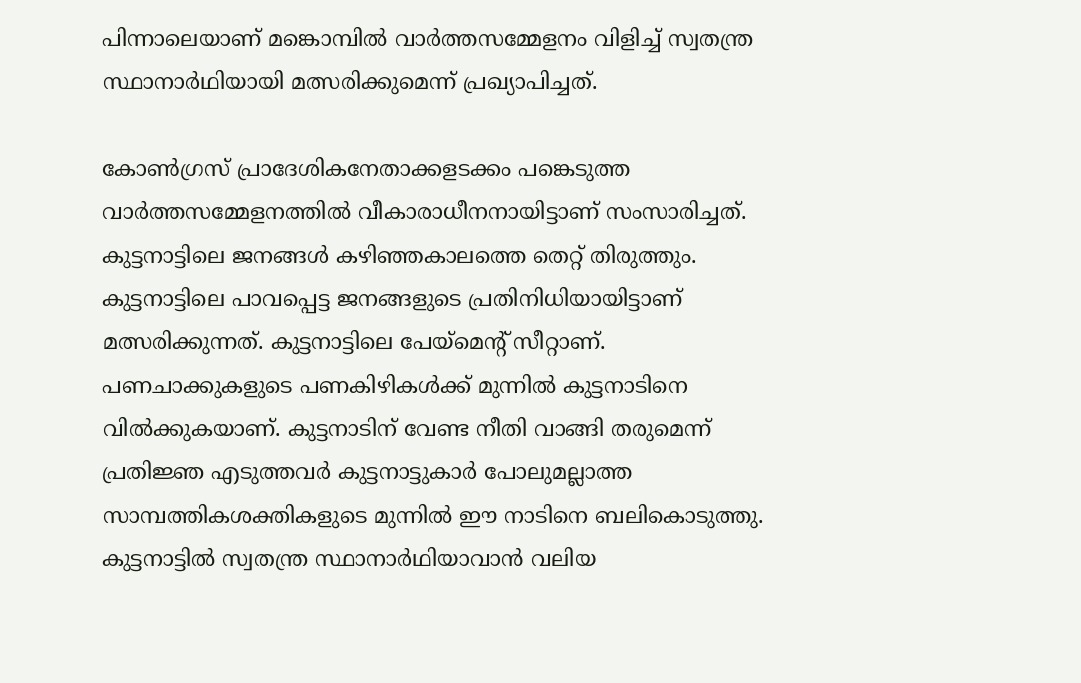പിന്നാലെയാണ് മങ്കൊമ്പിൽ വാർത്തസമ്മേളനം വിളിച്ച് സ്വതന്ത്ര സ്ഥാനാർഥിയായി മത്സരിക്കുമെന്ന് പ്രഖ്യാപിച്ചത്.

കോൺഗ്രസ് പ്രാദേശികനേതാക്കളടക്കം പങ്കെടുത്ത വാർത്തസമ്മേളനത്തിൽ വീകാരാധീനനായിട്ടാണ് സംസാരിച്ചത്. കുട്ടനാട്ടിലെ ജനങ്ങൾ കഴിഞ്ഞകാലത്തെ തെറ്റ് തിരുത്തും. കുട്ടനാട്ടിലെ പാവപ്പെട്ട ജനങ്ങളുടെ പ്രതിനിധിയായിട്ടാണ് മത്സരിക്കുന്നത്. കുട്ടനാട്ടിലെ പേയ്മെന്‍റ് സീറ്റാണ്. പണചാക്കുകളുടെ പണകിഴികൾക്ക് മുന്നിൽ കുട്ടനാടിനെ വിൽക്കുകയാണ്. കുട്ടനാടിന് വേണ്ട നീതി വാങ്ങി തരുമെന്ന് പ്രതിജ്ഞ എടുത്തവർ കുട്ടനാട്ടുകാർ പോലുമല്ലാത്ത സാമ്പത്തികശക്തികളുടെ മുന്നിൽ ഈ നാടിനെ ബലികൊടുത്തു. കുട്ടനാട്ടിൽ സ്വതന്ത്ര സ്ഥാനാർഥിയാവാൻ വലിയ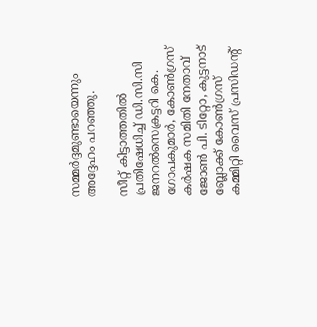സമ്മർദ്ദമുണ്ടായെന്നും അദ്ദേഹം പറഞ്ഞു.

സീറ്റ് കിട്ടാത്തതിൽ പ്രതിഷേധിച്ച് ഡി.സി.സി ജനറൽസെക്രട്ടറി കെ. ഗോപകുമാർ, കോൺഗ്രസ് കർഷക സമിതി നേതാവ് ജോൺ പി. ടിറ്റോ, കുട്ടനാട് ബ്ലോക്ക് കോൺഗ്രസ് കമ്മിറ്റി വൈസ് പ്രസിഡന്‍റ്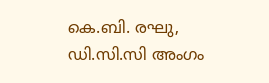കെ.ബി. രഘു, ഡി.സി.സി അംഗം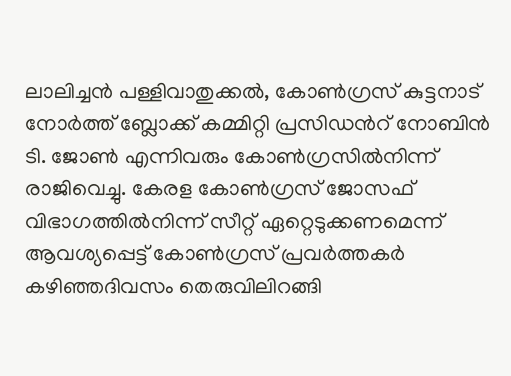ലാലിച്ചൻ പള്ളിവാതുക്കൽ, കോൺഗ്രസ് കുട്ടനാട് നോർത്ത് ബ്ലോക്ക് കമ്മിറ്റി പ്രസിഡന്‍റ് നോബിൻ ടി. ജോൺ എന്നിവരും കോൺഗ്രസിൽനിന്ന് രാജിവെച്ചു. കേരള കോൺഗ്രസ് ജോസഫ് വിഭാഗത്തിൽനിന്ന് സീറ്റ് ഏറ്റെടുക്കണമെന്ന് ആവശ്യപ്പെട്ട് കോൺഗ്രസ് പ്രവർത്തകർ കഴിഞ്ഞദിവസം തെരുവിലിറങ്ങി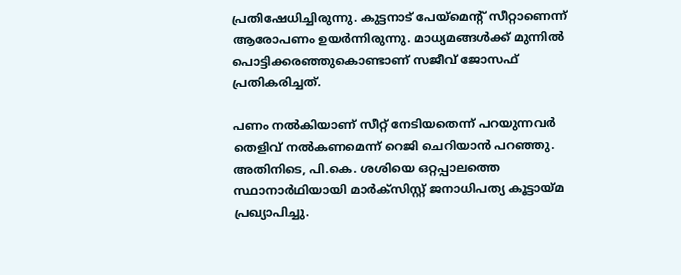പ്രതിഷേധിച്ചിരുന്നു. കുട്ടനാട് പേയ്മെന്‍റ് സീറ്റാണെന്ന് ആരോപണം ഉയർന്നിരുന്നു. മാധ്യമങ്ങൾക്ക് മുന്നിൽ പൊട്ടിക്കരഞ്ഞുകൊണ്ടാണ് സജീവ് ജോസഫ് പ്രതികരിച്ചത്.

പണം നൽകിയാണ് സീറ്റ് നേടിയതെന്ന് പറയുന്നവർ തെളിവ് നൽകണമെന്ന് റെജി ചെറിയാൻ പറഞ്ഞു. അതിനിടെ, പി.കെ. ശശിയെ ഒറ്റപ്പാലത്തെ സ്ഥാനാർഥിയായി മാർക്സിസ്റ്റ് ജനാധിപത്യ കൂട്ടായ്മ പ്രഖ്യാപിച്ചു.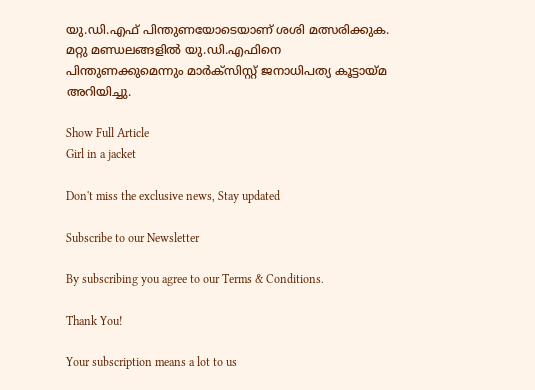യു.ഡി.എഫ് പിന്തുണയോടെയാണ് ശശി മത്സരിക്കുക. മറ്റു മണ്ഡലങ്ങളിൽ യു.ഡി.എഫിനെ പിന്തുണക്കുമെന്നും മാർക്സിസ്റ്റ് ജനാധിപത്യ കൂട്ടായ്മ അറിയിച്ചു.

Show Full Article
Girl in a jacket

Don't miss the exclusive news, Stay updated

Subscribe to our Newsletter

By subscribing you agree to our Terms & Conditions.

Thank You!

Your subscription means a lot to us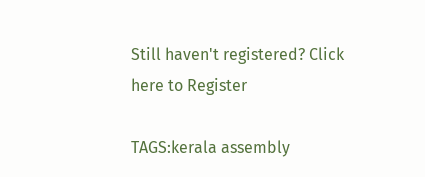Still haven't registered? Click here to Register

TAGS:kerala assembly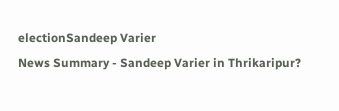electionSandeep Varier
News Summary - Sandeep Varier in Thrikaripur?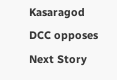Kasaragod DCC opposes
Next Story